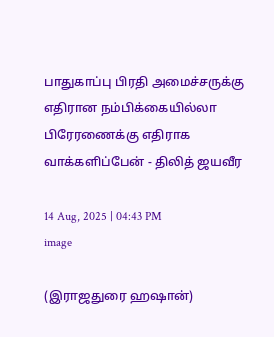பாதுகாப்பு பிரதி அமைச்சருக்கு எதிரான நம்பிக்கையில்லா பிரேரணைக்கு எதிராக வாக்களிப்பேன் - திலித் ஜயவீர

14 Aug, 2025 | 04:43 PM
image

(இராஜதுரை ஹஷான்)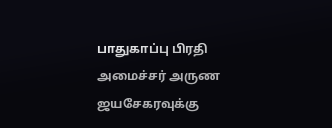பாதுகாப்பு பிரதி அமைச்சர் அருண ஜயசேகரவுக்கு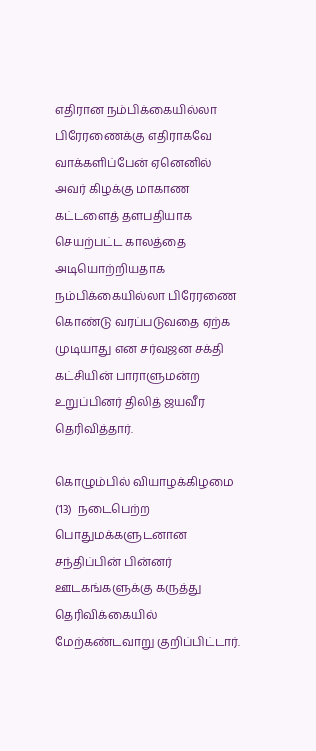எதிரான நம்பிக்கையில்லா பிரேரணைக்கு எதிராகவே வாக்களிப்பேன் ஏனெனில் அவர் கிழக்கு மாகாண கட்டளைத் தளபதியாக செயற்பட்ட காலத்தை அடியொற்றியதாக நம்பிக்கையில்லா பிரேரணை கொண்டு வரப்படுவதை ஏற்க முடியாது என சர்வஜன சக்தி கட்சியின் பாராளுமன்ற உறுப்பினர் திலித் ஜயவீர தெரிவித்தார்.

கொழும்பில் வியாழக்கிழமை (13)  நடைபெற்ற பொதுமக்களுடனான சந்திப்பின் பின்னர் ஊடகங்களுக்கு கருத்து தெரிவிக்கையில் மேற்கண்டவாறு குறிப்பிட்டார்.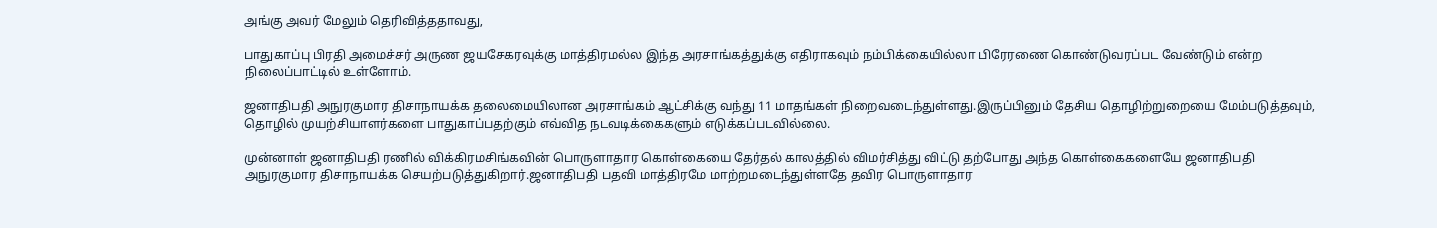அங்கு அவர் மேலும் தெரிவித்ததாவது,

பாதுகாப்பு பிரதி அமைச்சர் அருண ஜயசேகரவுக்கு மாத்திரமல்ல இந்த அரசாங்கத்துக்கு எதிராகவும் நம்பிக்கையில்லா பிரேரணை கொண்டுவரப்பட வேண்டும் என்ற நிலைப்பாட்டில் உள்ளோம்.

ஜனாதிபதி அநுரகுமார திசாநாயக்க தலைமையிலான அரசாங்கம் ஆட்சிக்கு வந்து 11 மாதங்கள் நிறைவடைந்துள்ளது.இருப்பினும் தேசிய தொழிற்றுறையை மேம்படுத்தவும், தொழில் முயற்சியாளர்களை பாதுகாப்பதற்கும் எவ்வித நடவடிக்கைகளும் எடுக்கப்படவில்லை.

முன்னாள் ஜனாதிபதி ரணில் விக்கிரமசிங்கவின் பொருளாதார கொள்கையை தேர்தல் காலத்தில் விமர்சித்து விட்டு தற்போது அந்த கொள்கைகளையே ஜனாதிபதி அநுரகுமார திசாநாயக்க செயற்படுத்துகிறார்.ஜனாதிபதி பதவி மாத்திரமே மாற்றமடைந்துள்ளதே தவிர பொருளாதார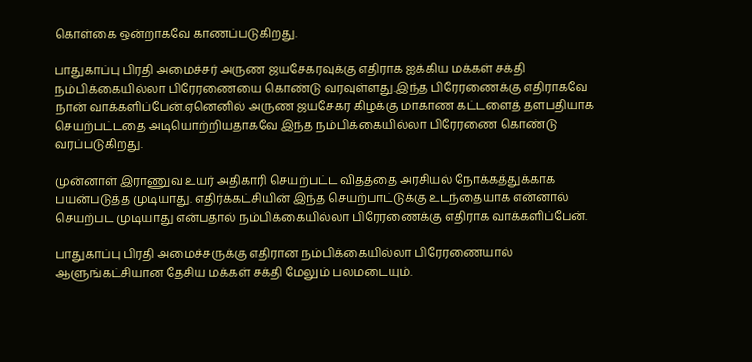கொள்கை ஒன்றாகவே காணப்படுகிறது.

பாதுகாப்பு பிரதி அமைச்சர் அருண ஜயசேகரவுக்கு எதிராக ஐக்கிய மக்கள் சக்தி நம்பிக்கையில்லா பிரேரணையை கொண்டு வரவுள்ளது.இந்த பிரேரணைக்கு எதிராகவே நான் வாக்களிப்பேன்.ஏனெனில் அருண ஜயசேகர கிழக்கு மாகாண கட்டளைத் தளபதியாக செயற்பட்டதை அடியொற்றியதாகவே இந்த நம்பிக்கையில்லா பிரேரணை கொண்டு வரப்படுகிறது.

முன்னாள் இராணுவ உயர் அதிகாரி செயற்பட்ட விதத்தை அரசியல் நோக்கத்துக்காக பயன்படுத்த முடியாது. எதிர்க்கட்சியின் இந்த செயற்பாட்டுக்கு உடந்தையாக என்னால் செயற்பட முடியாது என்பதால் நம்பிக்கையில்லா பிரேரணைக்கு எதிராக வாக்களிப்பேன்.

பாதுகாப்பு பிரதி அமைச்சருக்கு எதிரான நம்பிக்கையில்லா பிரேரணையால் ஆளுங்கட்சியான தேசிய மக்கள் சக்தி மேலும் பலமடையும்.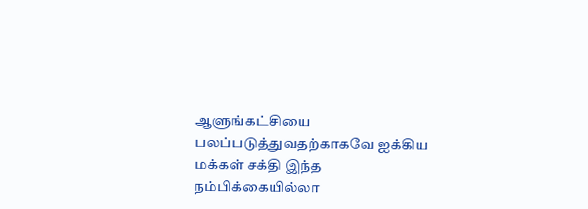ஆளுங்கட்சியை பலப்படுத்துவதற்காகவே ஐக்கிய மக்கள் சக்தி இந்த நம்பிக்கையில்லா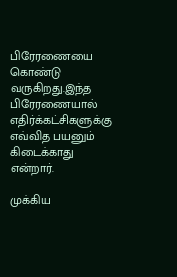பிரேரணையை கொண்டு வருகிறது.இந்த பிரேரணையால் எதிர்க்கட்சிகளுக்கு எவ்வித பயனும் கிடைக்காது என்றார்.

முக்கிய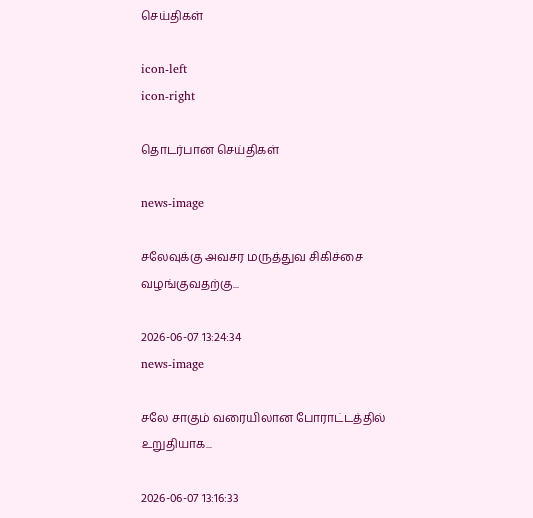செய்திகள்

icon-left
icon-right

தொடர்பான செய்திகள்

news-image

சலேவுக்கு அவசர மருத்துவ சிகிச்சை வழங்குவதற்கு...

2026-06-07 13:24:34
news-image

சலே சாகும் வரையிலான போராட்டத்தில் உறுதியாக...

2026-06-07 13:16:33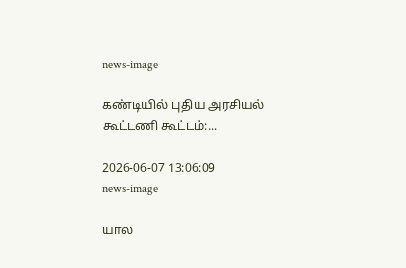news-image

கண்டியில் புதிய அரசியல் கூட்டணி கூட்டம்:...

2026-06-07 13:06:09
news-image

யால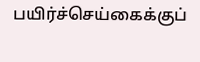பயிர்ச்செய்கைக்குப்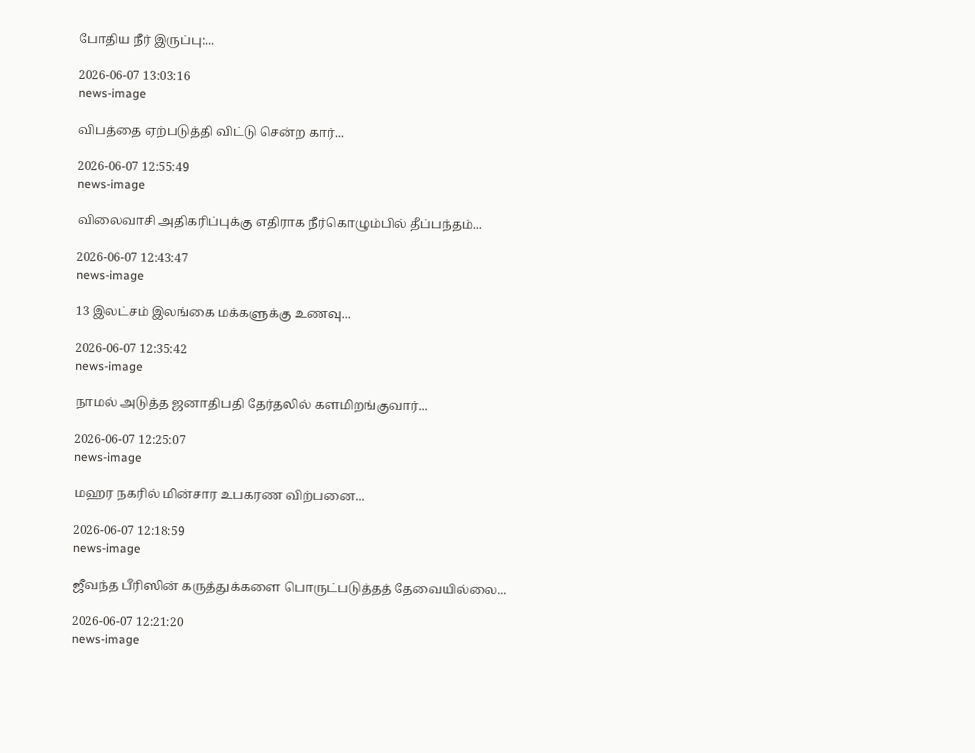போதிய நீர் இருப்பு:...

2026-06-07 13:03:16
news-image

விபத்தை ஏற்படுத்தி விட்டு சென்ற கார்...

2026-06-07 12:55:49
news-image

விலைவாசி அதிகரிப்புக்கு எதிராக நீர்கொழும்பில் தீப்பந்தம்...

2026-06-07 12:43:47
news-image

13 இலட்சம் இலங்கை மக்களுக்கு உணவு...

2026-06-07 12:35:42
news-image

நாமல் அடுத்த ஜனாதிபதி தேர்தலில் களமிறங்குவார்...

2026-06-07 12:25:07
news-image

மஹர நகரில் மின்சார உபகரண விற்பனை...

2026-06-07 12:18:59
news-image

ஜீவந்த பீரிஸின் கருத்துக்களை பொருட்படுத்தத் தேவையில்லை...

2026-06-07 12:21:20
news-image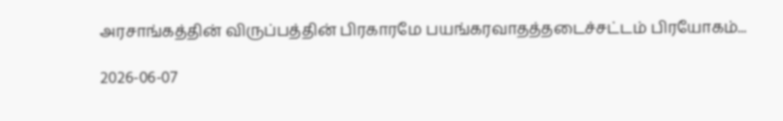அரசாங்கத்தின் விருப்பத்தின் பிரகாரமே பயங்கரவாதத்தடைச்சட்டம் பிரயோகம்...

2026-06-07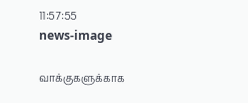11:57:55
news-image

வாக்குகளுக்காக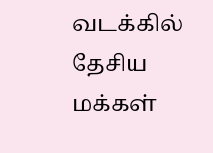வடக்கில் தேசிய மக்கள்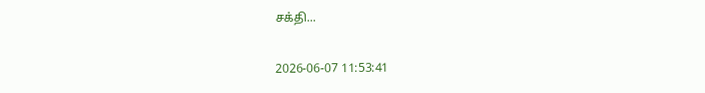சக்தி...

2026-06-07 11:53:41